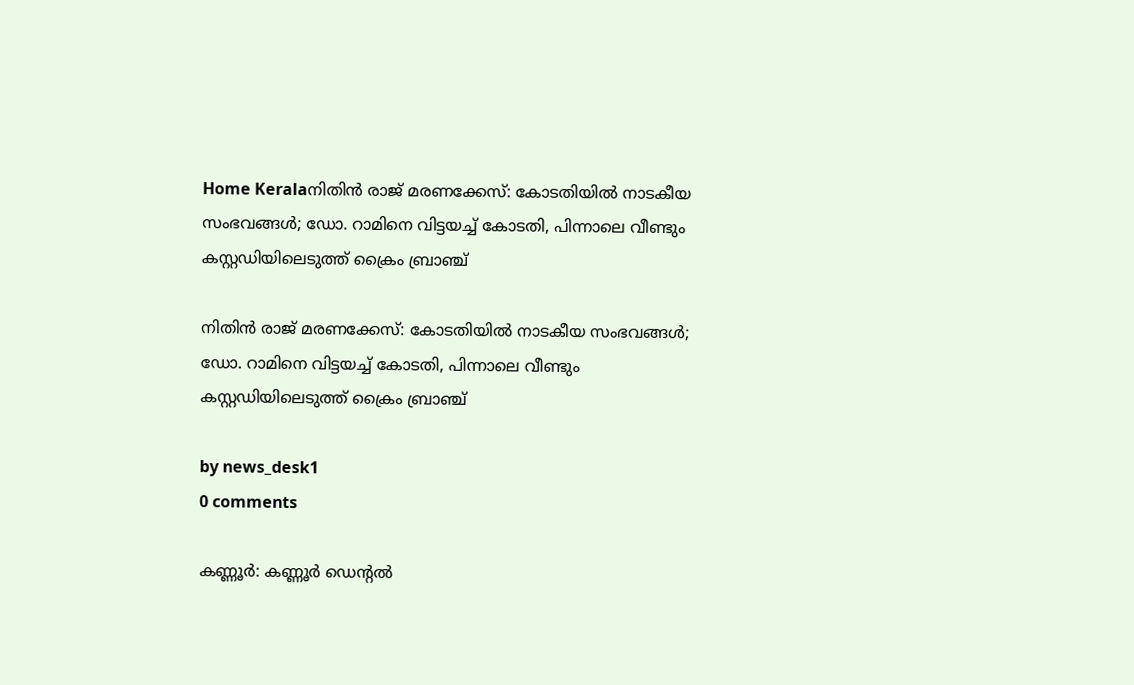Home Keralaനിതിൻ രാജ് മരണക്കേസ്: കോടതിയിൽ നാടകീയ സംഭവങ്ങൾ; ഡോ. റാമിനെ വിട്ടയച്ച് കോടതി, പിന്നാലെ വീണ്ടും കസ്റ്റഡിയിലെടുത്ത് ക്രൈം ബ്രാഞ്ച്

നിതിൻ രാജ് മരണക്കേസ്: കോടതിയിൽ നാടകീയ സംഭവങ്ങൾ; ഡോ. റാമിനെ വിട്ടയച്ച് കോടതി, പിന്നാലെ വീണ്ടും കസ്റ്റഡിയിലെടുത്ത് ക്രൈം ബ്രാഞ്ച്

by news_desk1
0 comments

കണ്ണൂർ: കണ്ണൂർ ഡെന്റൽ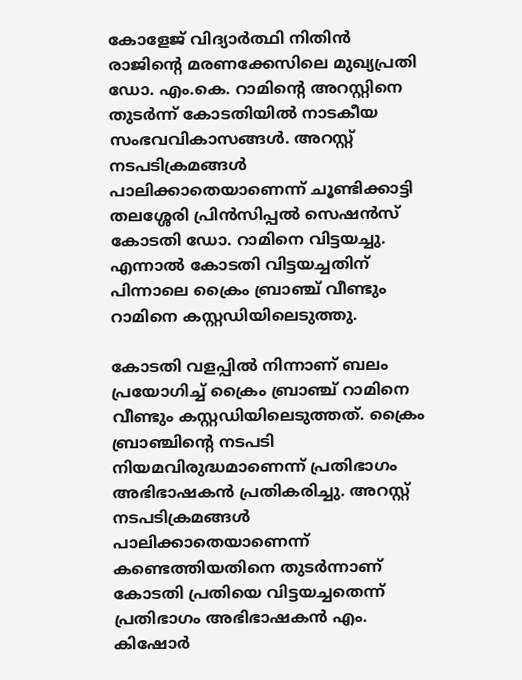കോളേജ് വിദ്യാർത്ഥി നിതിൻ രാജിന്റെ മരണക്കേസിലെ മുഖ്യപ്രതി ഡോ. എം.കെ. റാമിന്റെ അറസ്റ്റിനെ തുടർന്ന് കോടതിയിൽ നാടകീയ സംഭവവികാസങ്ങൾ. അറസ്റ്റ് നടപടിക്രമങ്ങൾ പാലിക്കാതെയാണെന്ന് ചൂണ്ടിക്കാട്ടി തലശ്ശേരി പ്രിൻസിപ്പൽ സെഷൻസ് കോടതി ഡോ. റാമിനെ വിട്ടയച്ചു. എന്നാൽ കോടതി വിട്ടയച്ചതിന് പിന്നാലെ ക്രൈം ബ്രാഞ്ച് വീണ്ടും റാമിനെ കസ്റ്റഡിയിലെടുത്തു.

കോടതി വളപ്പിൽ നിന്നാണ് ബലം പ്രയോഗിച്ച് ക്രൈം ബ്രാഞ്ച് റാമിനെ വീണ്ടും കസ്റ്റഡിയിലെടുത്തത്. ക്രൈം ബ്രാഞ്ചിന്റെ നടപടി നിയമവിരുദ്ധമാണെന്ന് പ്രതിഭാഗം അഭിഭാഷകൻ പ്രതികരിച്ചു. അറസ്റ്റ് നടപടിക്രമങ്ങൾ പാലിക്കാതെയാണെന്ന് കണ്ടെത്തിയതിനെ തുടർന്നാണ് കോടതി പ്രതിയെ വിട്ടയച്ചതെന്ന് പ്രതിഭാഗം അഭിഭാഷകൻ എം. കിഷോർ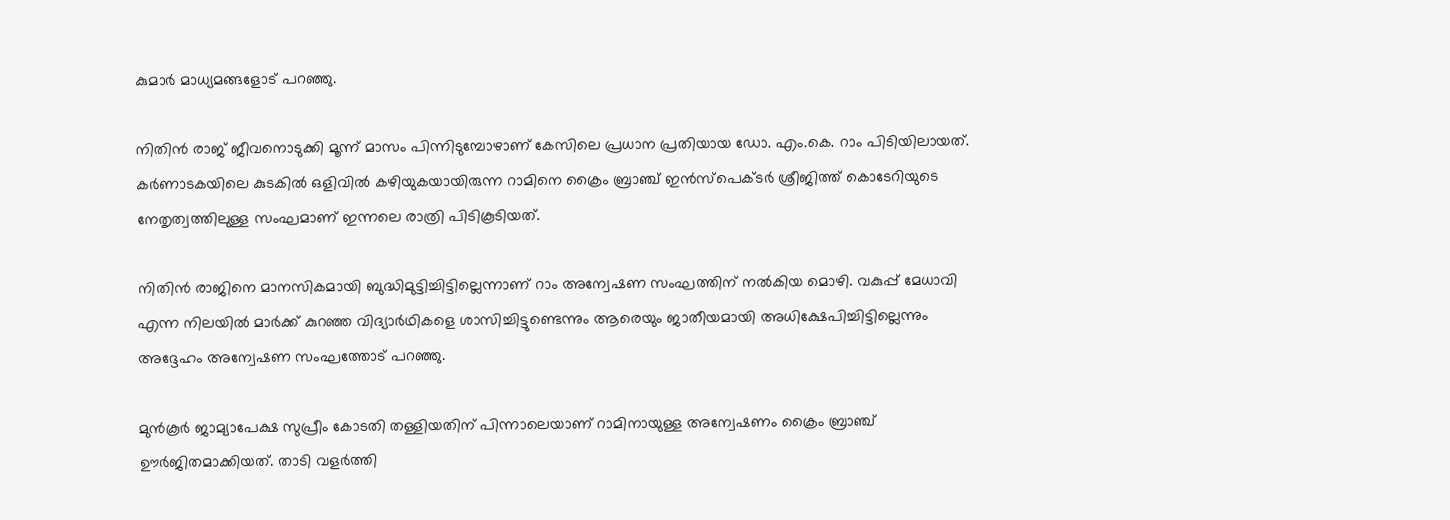കുമാർ മാധ്യമങ്ങളോട് പറഞ്ഞു.

നിതിൻ രാജ് ജീവനൊടുക്കി മൂന്ന് മാസം പിന്നിടുമ്പോഴാണ് കേസിലെ പ്രധാന പ്രതിയായ ഡോ. എം.കെ. റാം പിടിയിലായത്. കർണാടകയിലെ കുടകിൽ ഒളിവിൽ കഴിയുകയായിരുന്ന റാമിനെ ക്രൈം ബ്രാഞ്ച് ഇൻസ്പെക്ടർ ശ്രീജിത്ത് കൊടേറിയുടെ നേതൃത്വത്തിലുള്ള സംഘമാണ് ഇന്നലെ രാത്രി പിടികൂടിയത്.

നിതിൻ രാജിനെ മാനസികമായി ബുദ്ധിമുട്ടിച്ചിട്ടില്ലെന്നാണ് റാം അന്വേഷണ സംഘത്തിന് നൽകിയ മൊഴി. വകുപ്പ് മേധാവി എന്ന നിലയിൽ മാർക്ക് കുറഞ്ഞ വിദ്യാർഥികളെ ശാസിച്ചിട്ടുണ്ടെന്നും ആരെയും ജാതീയമായി അധിക്ഷേപിച്ചിട്ടില്ലെന്നും അദ്ദേഹം അന്വേഷണ സംഘത്തോട് പറഞ്ഞു.

മുൻകൂർ ജാമ്യാപേക്ഷ സുപ്രീം കോടതി തള്ളിയതിന് പിന്നാലെയാണ് റാമിനായുള്ള അന്വേഷണം ക്രൈം ബ്രാഞ്ച് ഊർജിതമാക്കിയത്. താടി വളർത്തി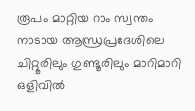രൂപം മാറ്റിയ റാം സ്വന്തം നാടായ ആന്ധ്രപ്രദേശിലെ ചിറ്റൂരിലും ഗുണ്ടൂരിലും മാറിമാറി ഒളിവിൽ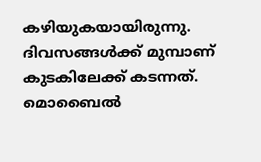കഴിയുകയായിരുന്നു. ദിവസങ്ങൾക്ക് മുമ്പാണ് കുടകിലേക്ക് കടന്നത്. മൊബൈൽ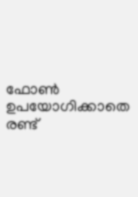ഫോൺ ഉപയോഗിക്കാതെ രണ്ട്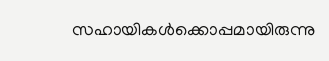സഹായികൾക്കൊപ്പമായിരുന്നു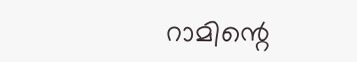റാമിന്റെ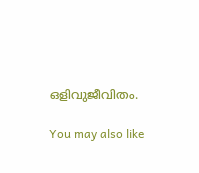ഒളിവുജീവിതം.

You may also like